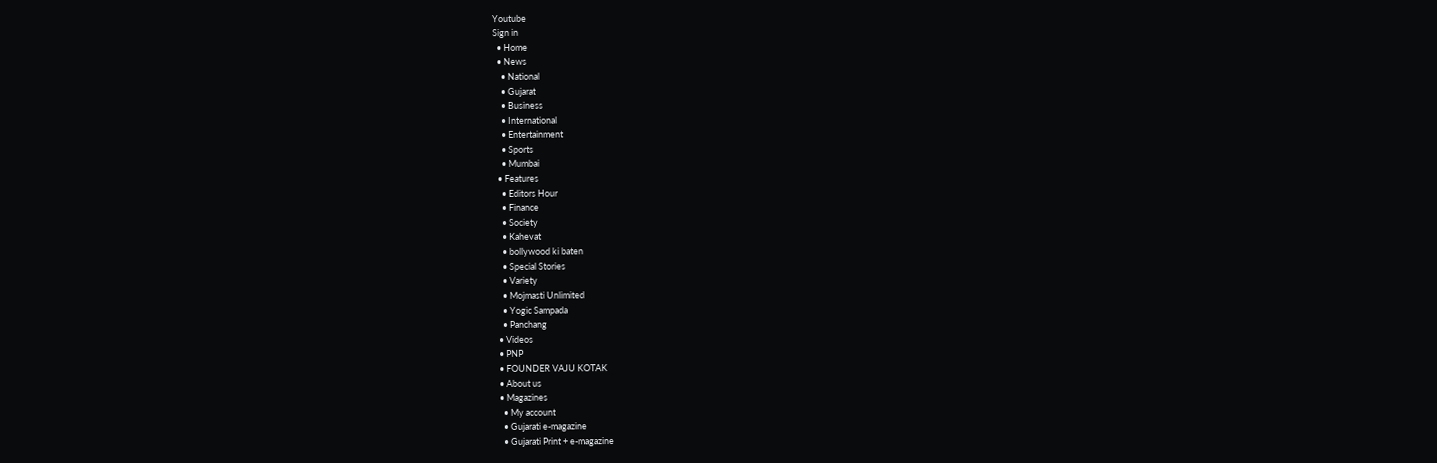Youtube
Sign in
  • Home
  • News
    • National
    • Gujarat
    • Business
    • International
    • Entertainment
    • Sports
    • Mumbai
  • Features
    • Editors Hour
    • Finance
    • Society
    • Kahevat
    • bollywood ki baten
    • Special Stories
    • Variety
    • Mojmasti Unlimited
    • Yogic Sampada
    • Panchang
  • Videos
  • PNP
  • FOUNDER VAJU KOTAK
  • About us
  • Magazines
    • My account
    • Gujarati e-magazine
    • Gujarati Print + e-magazine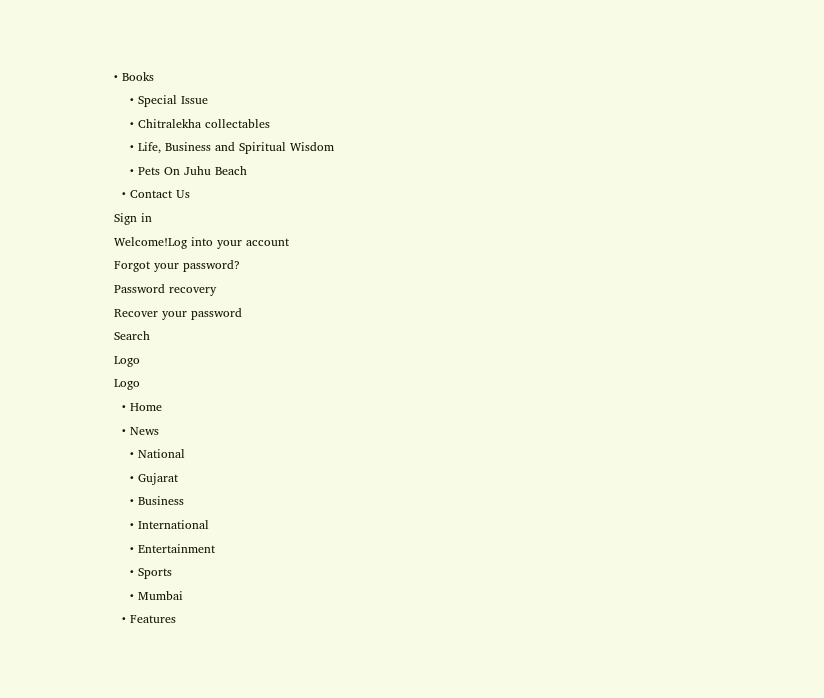• Books
    • Special Issue
    • Chitralekha collectables
    • Life, Business and Spiritual Wisdom
    • Pets On Juhu Beach
  • Contact Us
Sign in
Welcome!Log into your account
Forgot your password?
Password recovery
Recover your password
Search
Logo
Logo
  • Home
  • News
    • National
    • Gujarat
    • Business
    • International
    • Entertainment
    • Sports
    • Mumbai
  • Features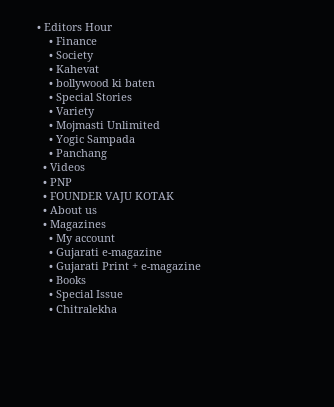• Editors Hour
    • Finance
    • Society
    • Kahevat
    • bollywood ki baten
    • Special Stories
    • Variety
    • Mojmasti Unlimited
    • Yogic Sampada
    • Panchang
  • Videos
  • PNP
  • FOUNDER VAJU KOTAK
  • About us
  • Magazines
    • My account
    • Gujarati e-magazine
    • Gujarati Print + e-magazine
    • Books
    • Special Issue
    • Chitralekha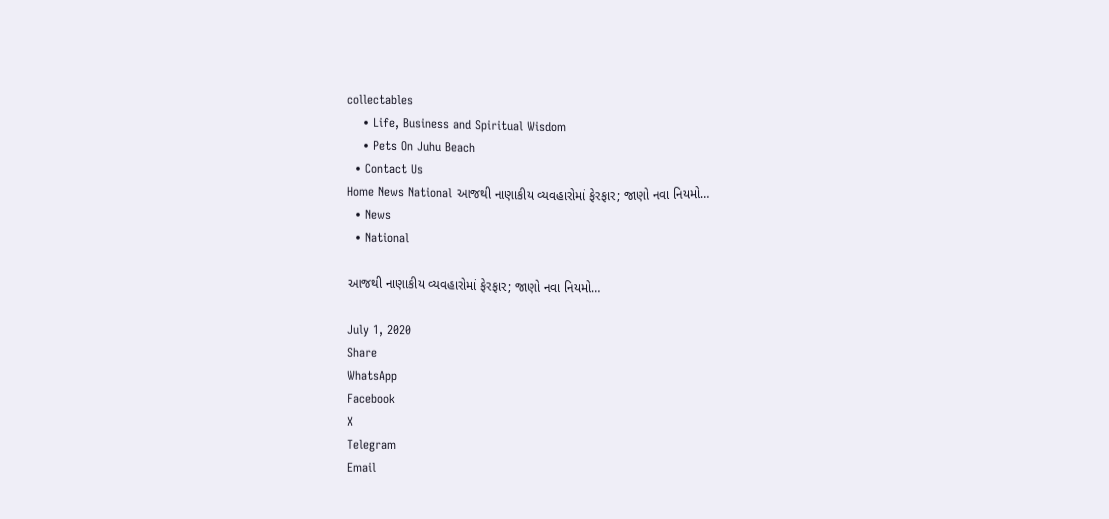collectables
    • Life, Business and Spiritual Wisdom
    • Pets On Juhu Beach
  • Contact Us
Home News National આજથી નાણાકીય વ્યવહારોમાં ફેરફાર; જાણો નવા નિયમો…
  • News
  • National

આજથી નાણાકીય વ્યવહારોમાં ફેરફાર; જાણો નવા નિયમો…

July 1, 2020
Share
WhatsApp
Facebook
X
Telegram
Email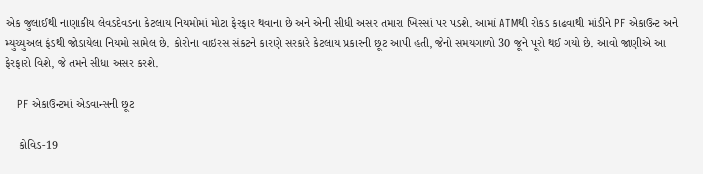એક જુલાઈથી નાણાકીય લેવડદેવડના કેટલાય નિયમોમાં મોટા ફેરફાર થવાના છે અને એની સીધી અસર તમારા ખિસ્સાં પર પડશે. આમાં ATMથી રોકડ કાઢવાથી માંડીને PF એકાઉન્ટ અને મ્યુચ્યુઅલ ફંડથી જોડાયેલા નિયમો સામેલ છે. કોરોના વાઇરસ સંકટને કારણે સરકારે કેટલાય પ્રકારની છૂટ આપી હતી, જેનો સમયગાળો 30 જૂને પૂરો થઈ ગયો છે. આવો જાણીએ આ ફેરફારો વિશે, જે તમને સીધા અસર કરશે.

    PF એકાઉન્ટમાં એડવાન્સની છૂટ

    કોવિડ-19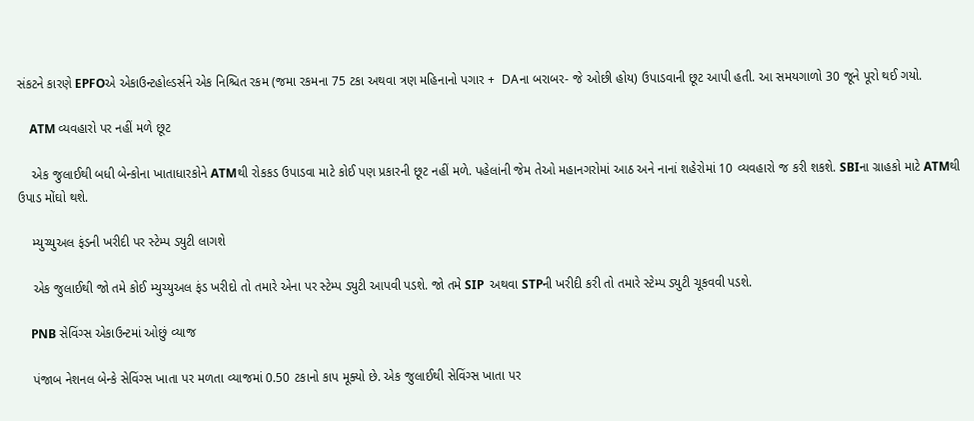સંકટને કારણે EPFOએ એકાઉન્ટહોલ્ડર્સને એક નિશ્ચિત રકમ (જમા રકમના 75 ટકા અથવા ત્રણ મહિનાનો પગાર +  DAના બરાબર- જે ઓછી હોય) ઉપાડવાની છૂટ આપી હતી. આ સમયગાળો 30 જૂને પૂરો થઈ ગયો.

    ATM વ્યવહારો પર નહીં મળે છૂટ

    એક જુલાઈથી બધી બેન્કોના ખાતાધારકોને ATMથી રોકકડ ઉપાડવા માટે કોઈ પણ પ્રકારની છૂટ નહીં મળે. પહેલાંની જેમ તેઓ મહાનગરોમાં આઠ અને નાનાં શહેરોમાં 10 વ્યવહારો જ કરી શકશે. SBIના ગ્રાહકો માટે ATMથી ઉપાડ મોંઘો થશે.

    મ્યુચ્યુઅલ ફંડની ખરીદી પર સ્ટેમ્પ ડ્યુટી લાગશે

    એક જુલાઈથી જો તમે કોઈ મ્યુચ્યુઅલ ફંડ ખરીદો તો તમારે એના પર સ્ટેમ્પ ડ્યુટી આપવી પડશે. જો તમે SIP  અથવા STPની ખરીદી કરી તો તમારે સ્ટેમ્પ ડ્યુટી ચૂકવવી પડશે.

    PNB સેવિંગ્સ એકાઉન્ટમાં ઓછું વ્યાજ

    પંજાબ નેશનલ બેન્કે સેવિંગ્સ ખાતા પર મળતા વ્યાજમાં 0.50 ટકાનો કાપ મૂક્યો છે. એક જુલાઈથી સેવિંગ્સ ખાતા પર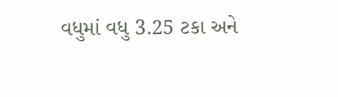વધુમાં વધુ 3.25 ટકા અને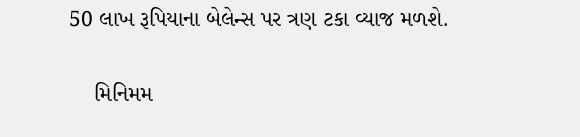50 લાખ રૂપિયાના બેલેન્સ પર ત્રણ ટકા વ્યાજ મળશે.

    મિનિમમ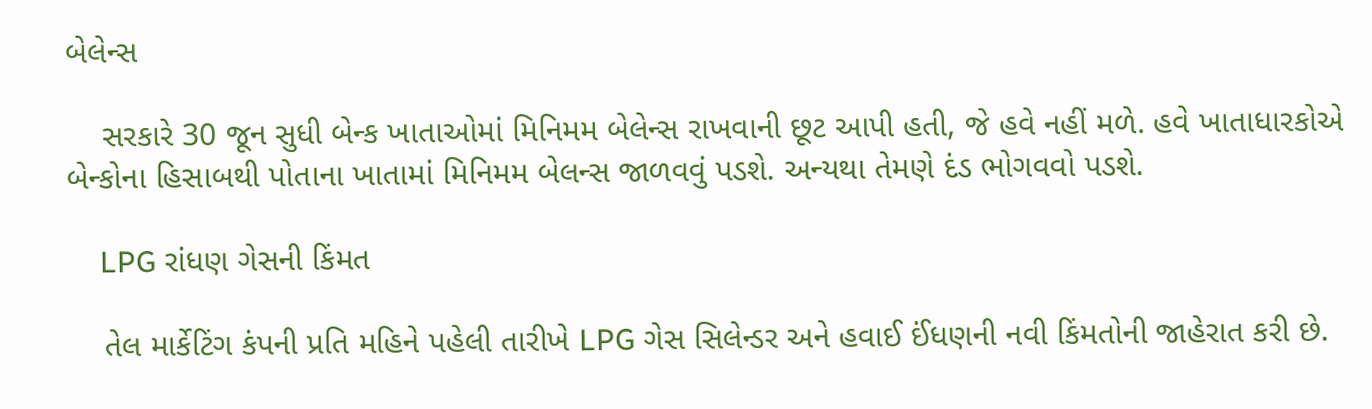બેલેન્સ

    સરકારે 30 જૂન સુધી બેન્ક ખાતાઓમાં મિનિમમ બેલેન્સ રાખવાની છૂટ આપી હતી, જે હવે નહીં મળે. હવે ખાતાધારકોએ બેન્કોના હિસાબથી પોતાના ખાતામાં મિનિમમ બેલન્સ જાળવવું પડશે. અન્યથા તેમણે દંડ ભોગવવો પડશે.

    LPG રાંધણ ગેસની કિંમત

    તેલ માર્કેટિંગ કંપની પ્રતિ મહિને પહેલી તારીખે LPG ગેસ સિલેન્ડર અને હવાઈ ઈંધણની નવી કિંમતોની જાહેરાત કરી છે.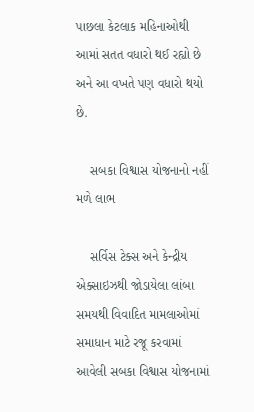પાછલા કેટલાક મહિનાઓથી આમાં સતત વધારો થઈ રહ્યો છે અને આ વખતે પણ વધારો થયો છે.

    સબકા વિશ્વાસ યોજનાનો નહીં મળે લાભ

    સર્વિસ ટેક્સ અને કેન્દ્રીય એક્સાઇઝથી જોડાયેલા લાંબા સમયથી વિવાદિત મામલાઓમાં સમાધાન માટે રજૂ કરવામાં આવેલી સબકા વિશ્વાસ યોજનામાં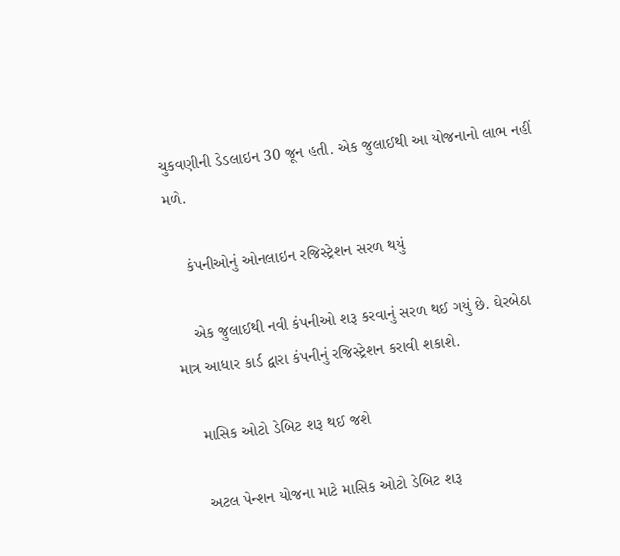ચુકવણીની ડેડલાઇન 30 જૂન હતી. એક જુલાઈથી આ યોજનાનો લાભ નહીં મળે.

    કંપનીઓનું ઓનલાઇન રજિસ્ટ્રેશન સરળ થયું

    એક જુલાઈથી નવી કંપનીઓ શરૂ કરવાનું સરળ થઈ ગયું છે. ઘેરબેઠા માત્ર આધાર કાર્ડ દ્વારા કંપનીનું રજિસ્ટ્રેશન કરાવી શકાશે.

    માસિક ઓટો ડેબિટ શરૂ થઈ જશે

    અટલ પેન્શન યોજના માટે માસિક ઓટો ડેબિટ શરૂ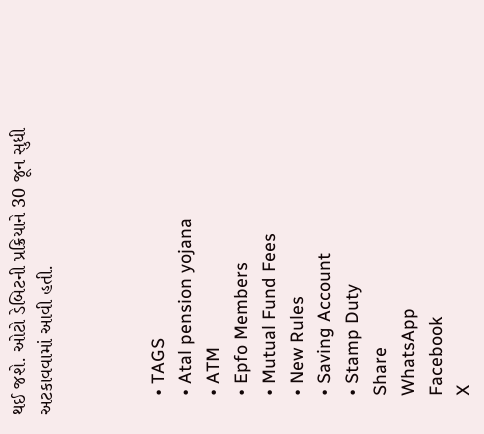થઈ જશે. ઓટો ડેબિટની પ્રક્રિયાને 30 જૂન સુધી અટકાવવામાં આવી હતી.



    • TAGS
    • Atal pension yojana
    • ATM
    • Epfo Members
    • Mutual Fund Fees
    • New Rules
    • Saving Account
    • Stamp Duty
    Share
    WhatsApp
    Facebook
    X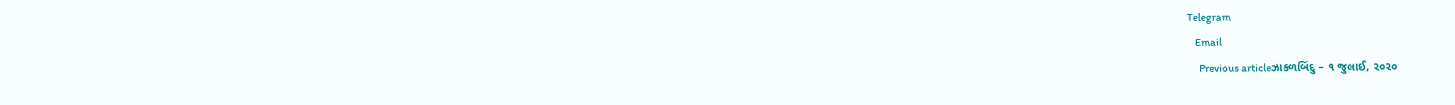Telegram
    Email
      Previous articleઝાકળબિંદુ – ૧ જુલાઈ, ૨૦૨૦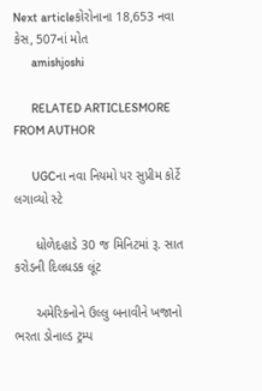Next articleકોરોનાના 18,653 નવા કેસ, 507નાં મોત
      amishjoshi

      RELATED ARTICLESMORE FROM AUTHOR

      UGCના નવા નિયમો પર સુપ્રીમ કોર્ટે લગાવ્યો સ્ટે

      ધોળેદહાડે 30 જ મિનિટમાં રૂ. સાત કરોડની દિલધડક લૂંટ

      અમેરિકનોને ઉલ્લુ બનાવીને ખજાનો ભરતા ડોનાલ્ડ ટ્રમ્પ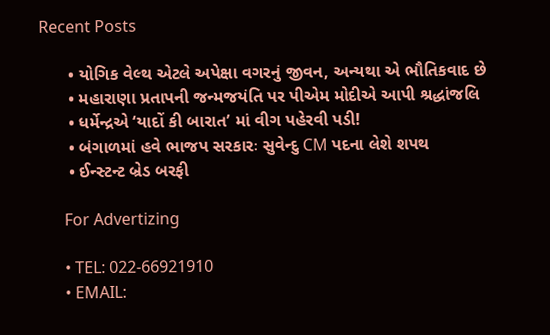Recent Posts

      • યોગિક વેલ્થ એટલે અપેક્ષા વગરનું જીવન, અન્યથા એ ભૌતિકવાદ છે
      • મહારાણા પ્રતાપની જન્મજયંતિ પર પીએમ મોદીએ આપી શ્રદ્ધાંજલિ
      • ધર્મેન્દ્રએ ‘યાદોં કી બારાત’ માં વીગ પહેરવી પડી!
      • બંગાળમાં હવે ભાજપ સરકારઃ સુવેન્દુ CM પદના લેશે શપથ
      • ઈન્સ્ટન્ટ બ્રેડ બરફી

      For Advertizing

      • TEL: 022-66921910
      • EMAIL: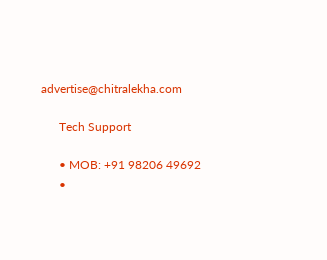advertise@chitralekha.com

      Tech Support

      • MOB: +91 98206 49692
      •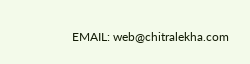EMAIL: web@chitralekha.com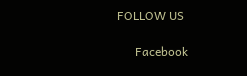FOLLOW US

      Facebook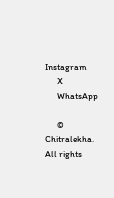Instagram
      X
      WhatsApp

      © Chitralekha. All rights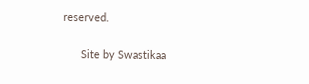reserved.

      Site by Swastikaa